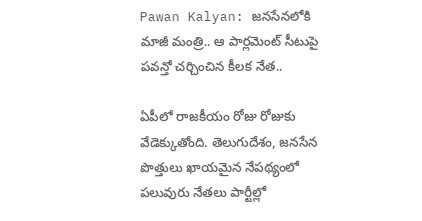Pawan Kalyan: జనసేనలోకి మాజీ మంత్రి.. ఆ పార్లమెంట్ సీటుపై పవన్తో చర్చించిన కీలక నేత..

ఏపీలో రాజకీయం రోజు రోజుకు వేడెక్కుతోంది. తెలుగుదేశం, జనసేన పొత్తులు ఖాయమైన నేపథ్యంలో పలువురు నేతలు పార్టీల్లో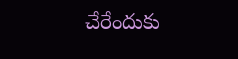చేరేందుకు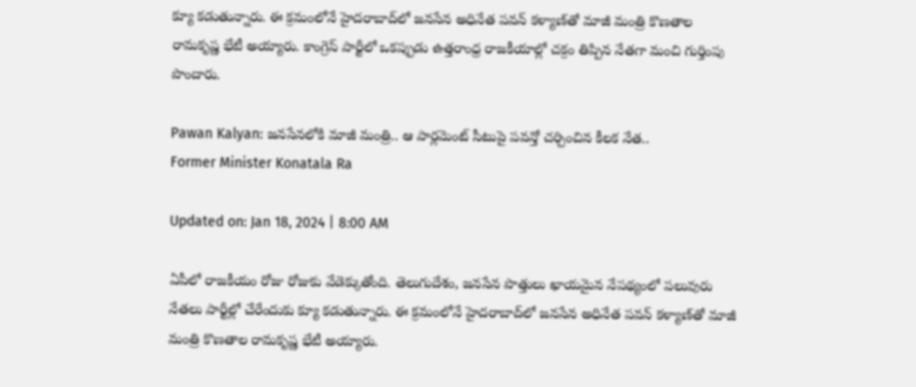క్యూ కడుతున్నారు. ఈ క్రమంలోనే హైదరాబాద్‌లో జనసేన అధినేత పవన్‌ కళ్యాణ్‌తో మాజీ మంత్రి కొణతాల రామకృష్ణ భేటీ అయ్యారు. కాంగ్రెస్ పార్టీలో ఒకప్పుడు ఉత్తరాంధ్ర రాజకీయాల్లో చక్రం తిప్పిన నేతగా మంచి గుర్తింపు పొందారు.

Pawan Kalyan: జనసేనలోకి మాజీ మంత్రి.. ఆ పార్లమెంట్ సీటుపై పవన్తో చర్చించిన కీలక నేత..
Former Minister Konatala Ra

Updated on: Jan 18, 2024 | 8:00 AM

ఏపీలో రాజకీయం రోజు రోజుకు వేడెక్కుతోంది. తెలుగుదేశం, జనసేన పొత్తులు ఖాయమైన నేపథ్యంలో పలువురు నేతలు పార్టీల్లో చేరేందుకు క్యూ కడుతున్నారు. ఈ క్రమంలోనే హైదరాబాద్‌లో జనసేన అధినేత పవన్‌ కళ్యాణ్‌తో మాజీ మంత్రి కొణతాల రామకృష్ణ భేటీ అయ్యారు.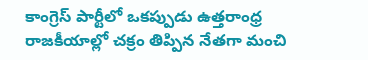కాంగ్రెస్ పార్టీలో ఒకప్పుడు ఉత్తరాంధ్ర రాజకీయాల్లో చక్రం తిప్పిన నేతగా మంచి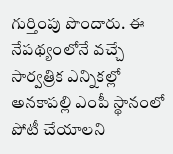గుర్తింపు పొందారు. ఈ నేపథ్యంలోనే వచ్చే సార్వత్రిక ఎన్నికల్లో అనకాపల్లి ఎంపీ స్థానంలో పోటీ చేయాలని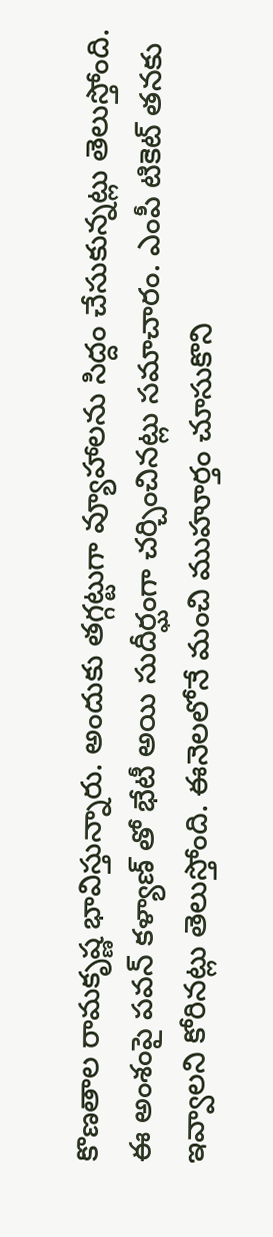కొణతాల రామకృష్ణ భావిస్తున్నారు. అందుకు తగ్గట్టుగా వ్యూహాలను సిద్దం చేసుకున్నట్లు తెలుస్తోంది. ఈ అంశంపై పవన్ కళ్యాణ్ తో భేటీ అయి సుదీర్ఘంగా చర్చించినట్లు సమాచారం. ఎంపీ టికెట్ తనకు ఇవ్వాలని కోరినట్లు తెలుస్తోంది. ఈనెలలోనే మంచి ముహూర్తం చూసుకొని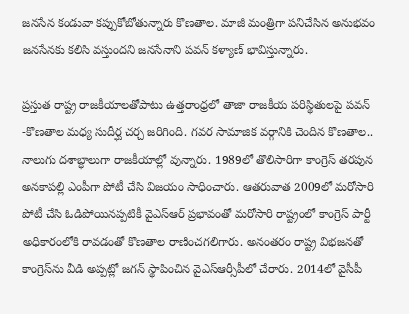జనసేన కండువా కప్పుకోబోతున్నారు కొణతాల. మాజీ మంత్రిగా పనిచేసిన అనుభవం జనసేనకు కలిసి వస్తుందని జనసేనాని పవన్ కళ్యాణ్‌ భావిస్తున్నారు.

ప్రస్తుత రాష్ట్ర రాజకీయాలతోపాటు ఉత్తరాంధ్రలో తాజా రాజకీయ పరిస్థితులపై పవన్ -కొణతాల మధ్య సుదీర్ఘ చర్చ జరిగింది. గవర సామాజిక వర్గానికి చెందిన కొణతాల.. నాలుగు దశాబ్ధాలుగా రాజకీయాల్లో వున్నారు. 1989లో తొలిసారిగా కాంగ్రెస్ తరపున అనకాపల్లి ఎంపీగా పోటీ చేసి విజయం సాధించారు. ఆతరువాత 2009లో మరోసారి పోటీ చేసి ఓడిపోయినప్పటికీ వైఎస్ఆర్ ప్రభావంతో మరోసారి రాష్ట్రంలో కాంగ్రెస్ పార్టీ అధికారంలోకి రావడంతో కొణతాల రాణించగలిగారు. అనంతరం రాష్ట్ర విభజనతో కాంగ్రెస్‌ను వీడి అప్పట్లో జగన్ స్థాపించిన వైఎస్ఆర్సీపీలో చేరారు. 2014లో వైసీపీ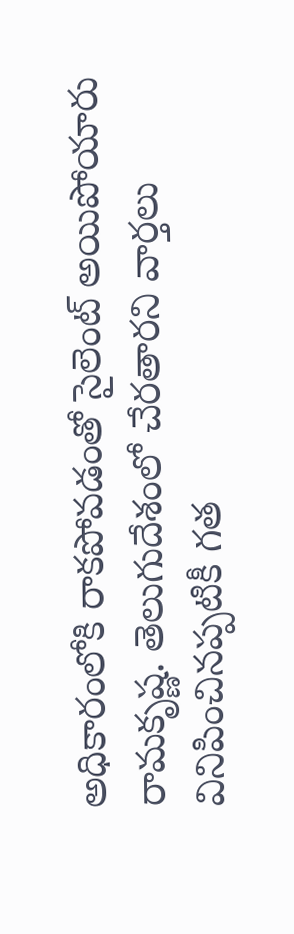అధికారంలోకి రాకపోవడంతో సైలెంట్ అయిపోయారు రామకృష్ణ. తెలుగుదేశంలో చేరతారని వార్తలు వినిపించినప్పటికీ గత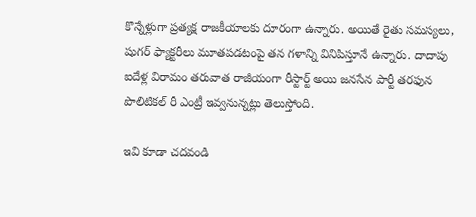కొన్నేళ్లుగా ప్రత్యక్ష రాజకీయాలకు దూరంగా ఉన్నారు. అయితే రైతు సమస్యలు, షుగర్ ఫ్యాక్టరీలు మూతపడటంపై తన గళాన్ని వినిపిస్తూనే ఉన్నారు. దాదాపు ఐదేళ్ల విరామం తరువాత రాజీయంగా రీస్టార్ట్ అయి జనసేన పార్టీ తరఫున పొలిటికల్ రీ ఎంట్రీ ఇవ్వనున్నట్లు తెలుస్తోంది.

ఇవి కూడా చదవండి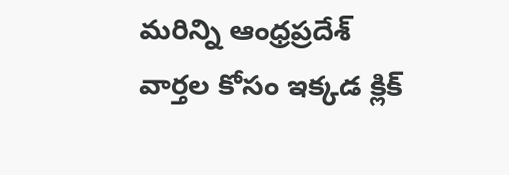మరిన్ని ఆంధ్రప్రదేశ్ వార్తల కోసం ఇక్కడ క్లిక్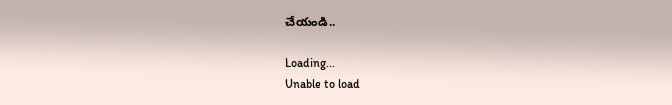చేయండి..

Loading...
Unable to load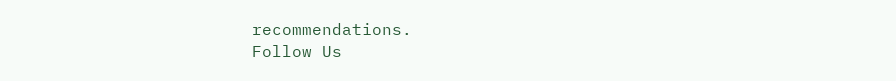recommendations.
Follow Us